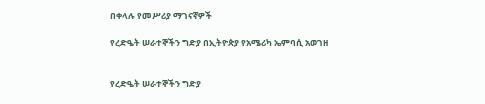በቀላሉ የመሥሪያ ማገናኛዎች

የረድዔት ሠራተኞችን ግድያ በኢትዮጵያ የአሜሪካ ኤምባሲ አወገዘ


የረድዔት ሠራተኞችን ግድያ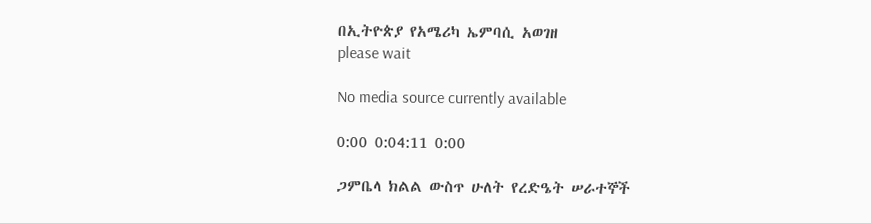በኢትዮጵያ የአሜሪካ ኤምባሲ አወገዘ
please wait

No media source currently available

0:00 0:04:11 0:00

ጋምቤላ ክልል ውስጥ ሁለት የረድዔት ሠራተኞች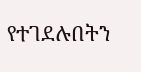የተገደሉበትን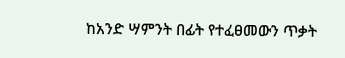ከአንድ ሣምንት በፊት የተፈፀመውን ጥቃት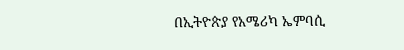በኢትዮጵያ የአሜሪካ ኤምባሲ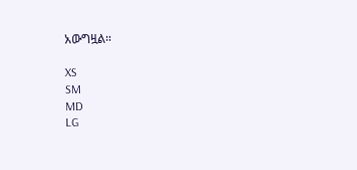አውግዟል።

XS
SM
MD
LG